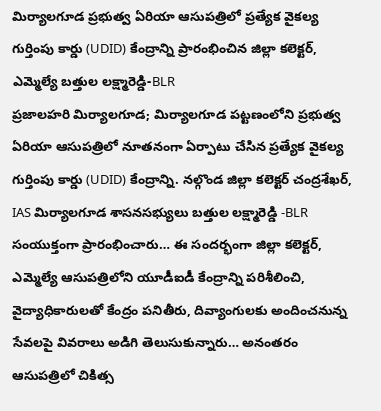మిర్యాలగూడ ప్రభుత్వ ఏరియా ఆసుపత్రిలో ప్రత్యేక వైకల్య గుర్తింపు కార్డు (UDID) కేంద్రాన్ని ప్రారంభించిన జిల్లా కలెక్టర్, ఎమ్మెల్యే బత్తుల లక్ష్మారెడ్డి-BLR
ప్రజాలహరి మిర్యాలగూడ; మిర్యాలగూడ పట్టణంలోని ప్రభుత్వ ఏరియా ఆసుపత్రిలో నూతనంగా ఏర్పాటు చేసిన ప్రత్యేక వైకల్య గుర్తింపు కార్డు (UDID) కేంద్రాన్ని. నల్గొండ జిల్లా కలెక్టర్ చంద్రశేఖర్, IAS మిర్యాలగూడ శాసనసభ్యులు బత్తుల లక్ష్మారెడ్డి -BLR సంయుక్తంగా ప్రారంభించారు… ఈ సందర్భంగా జిల్లా కలెక్టర్, ఎమ్మెల్యే ఆసుపత్రిలోని యూడీఐడీ కేంద్రాన్ని పరిశీలించి, వైద్యాధికారులతో కేంద్రం పనితీరు, దివ్యాంగులకు అందించనున్న సేవలపై వివరాలు అడిగి తెలుసుకున్నారు… అనంతరం ఆసుపత్రిలో చికిత్స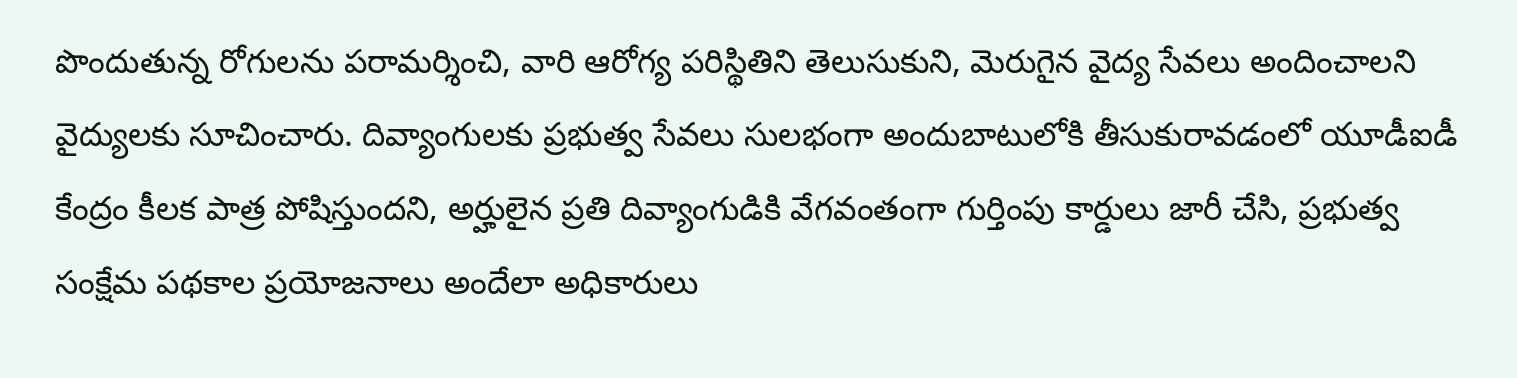పొందుతున్న రోగులను పరామర్శించి, వారి ఆరోగ్య పరిస్థితిని తెలుసుకుని, మెరుగైన వైద్య సేవలు అందించాలని వైద్యులకు సూచించారు. దివ్యాంగులకు ప్రభుత్వ సేవలు సులభంగా అందుబాటులోకి తీసుకురావడంలో యూడీఐడీ కేంద్రం కీలక పాత్ర పోషిస్తుందని, అర్హులైన ప్రతి దివ్యాంగుడికి వేగవంతంగా గుర్తింపు కార్డులు జారీ చేసి, ప్రభుత్వ సంక్షేమ పథకాల ప్రయోజనాలు అందేలా అధికారులు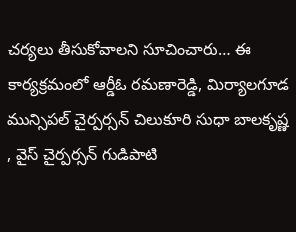చర్యలు తీసుకోవాలని సూచించారు… ఈ కార్యక్రమంలో ఆర్డీఓ రమణారెడ్డి, మిర్యాలగూడ మున్సిపల్ చైర్పర్సన్ చిలుకూరి సుధా బాలకృష్ణ , వైస్ చైర్పర్సన్ గుడిపాటి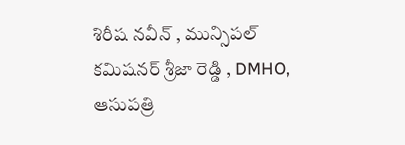శిరీష నవీన్ , మున్సిపల్ కమిషనర్ శ్రీజా రెడ్డి , DMHO, ఆసుపత్రి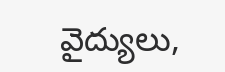వైద్యులు,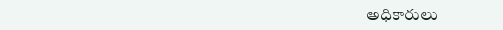అధికారులు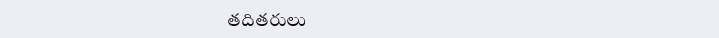తదితరులు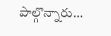పాల్గొన్నారు…